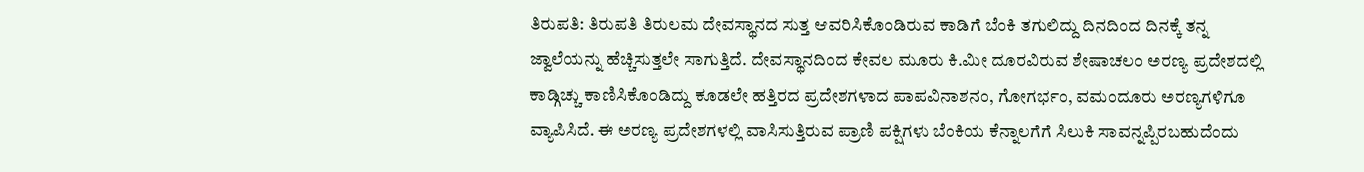ತಿರುಪತಿ: ತಿರುಪತಿ ತಿರುಲಮ ದೇವಸ್ಥಾನದ ಸುತ್ತ ಆವರಿಸಿಕೊಂಡಿರುವ ಕಾಡಿಗೆ ಬೆಂಕಿ ತಗುಲಿದ್ದು ದಿನದಿಂದ ದಿನಕ್ಕೆ ತನ್ನ ಜ್ವಾಲೆಯನ್ನು ಹೆಚ್ಚಿಸುತ್ತಲೇ ಸಾಗುತ್ತಿದೆ. ದೇವಸ್ಥಾನದಿಂದ ಕೇವಲ ಮೂರು ಕಿ.ಮೀ ದೂರವಿರುವ ಶೇಷಾಚಲಂ ಅರಣ್ಯ ಪ್ರದೇಶದಲ್ಲಿ ಕಾಡ್ಗಿಚ್ಚು ಕಾಣಿಸಿಕೊಂಡಿದ್ದು ಕೂಡಲೇ ಹತ್ತಿರದ ಪ್ರದೇಶಗಳಾದ ಪಾಪವಿನಾಶನಂ, ಗೋಗರ್ಭಂ, ವಮಂದೂರು ಅರಣ್ಯಗಳಿಗೂ ವ್ಯಾಪಿಸಿದೆ. ಈ ಅರಣ್ಯ ಪ್ರದೇಶಗಳಲ್ಲಿ ವಾಸಿಸುತ್ತಿರುವ ಪ್ರಾಣಿ ಪಕ್ಷಿಗಳು ಬೆಂಕಿಯ ಕೆನ್ನಾಲಗೆಗೆ ಸಿಲುಕಿ ಸಾವನ್ನಪ್ಪಿರಬಹುದೆಂದು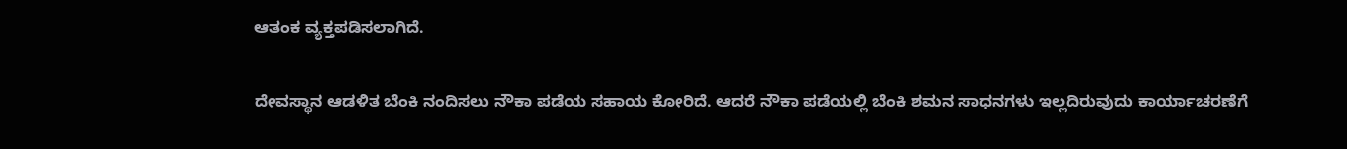ಆತಂಕ ವ್ಯಕ್ತಪಡಿಸಲಾಗಿದೆ.

ದೇವಸ್ಥಾನ ಆಡಳಿತ ಬೆಂಕಿ ನಂದಿಸಲು ನೌಕಾ ಪಡೆಯ ಸಹಾಯ ಕೋರಿದೆ. ಆದರೆ ನೌಕಾ ಪಡೆಯಲ್ಲಿ ಬೆಂಕಿ ಶಮನ ಸಾಧನಗಳು ಇಲ್ಲದಿರುವುದು ಕಾರ್ಯಾಚರಣೆಗೆ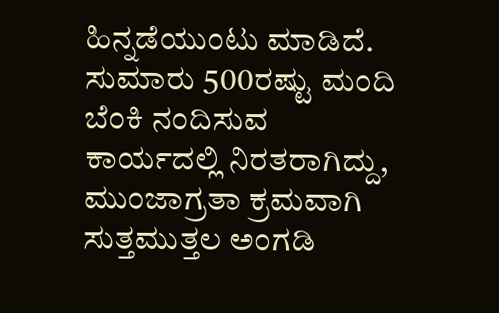ಹಿನ್ನಡೆಯುಂಟು ಮಾಡಿದೆ. ಸುಮಾರು 500ರಷ್ಟು ಮಂದಿ ಬೆಂಕಿ ನಂದಿಸುವ ಕಾರ್ಯದಲ್ಲಿ ನಿರತರಾಗಿದ್ದು, ಮುಂಜಾಗ್ರತಾ ಕ್ರಮವಾಗಿ ಸುತ್ತಮುತ್ತಲ ಅಂಗಡಿ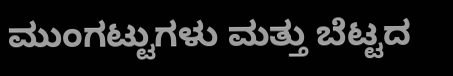ಮುಂಗಟ್ಟುಗಳು ಮತ್ತು ಬೆಟ್ಟದ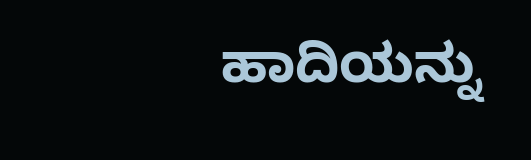ಹಾದಿಯನ್ನು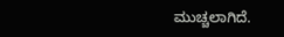ಮುಚ್ಚಲಾಗಿದೆ.